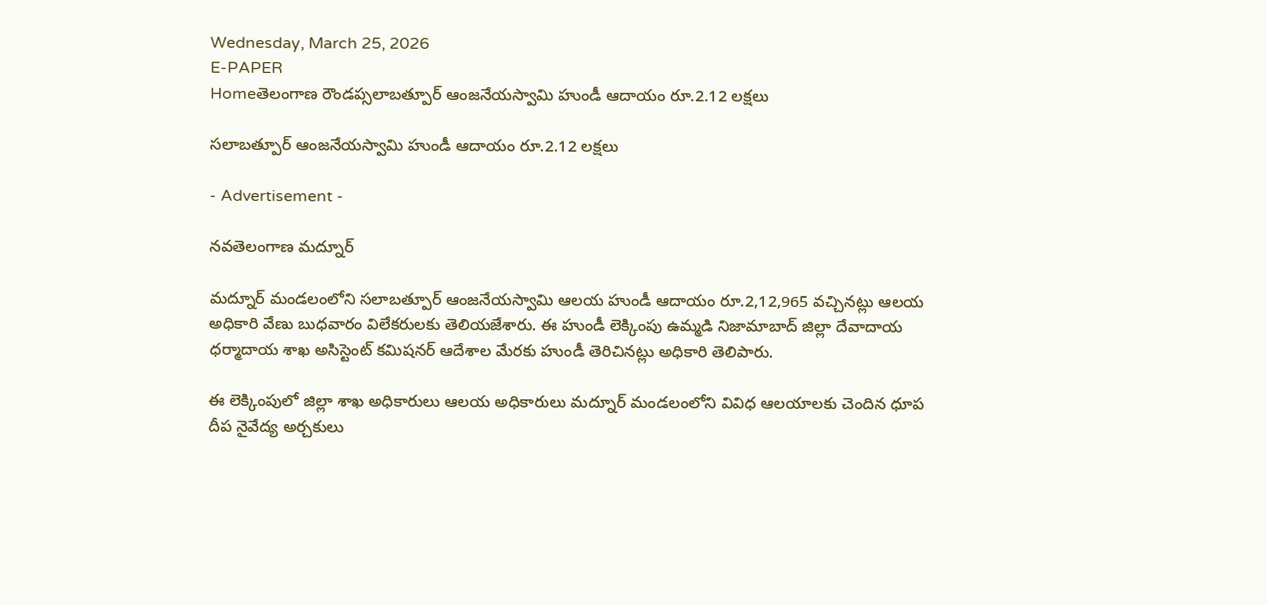Wednesday, March 25, 2026
E-PAPER
Homeతెలంగాణ రౌండప్సలాబత్పూర్ ఆంజనేయస్వామి హుండీ ఆదాయం రూ.2.12 లక్షలు

సలాబత్పూర్ ఆంజనేయస్వామి హుండీ ఆదాయం రూ.2.12 లక్షలు

- Advertisement -

నవతెలంగాణ మద్నూర్

మద్నూర్ మండలంలోని సలాబత్పూర్ ఆంజనేయస్వామి ఆలయ హుండీ ఆదాయం రూ.2,12,965 వచ్చినట్లు ఆలయ అధికారి వేణు బుధవారం విలేకరులకు తెలియజేశారు. ఈ హుండీ లెక్కింపు ఉమ్మడి నిజామాబాద్ జిల్లా దేవాదాయ ధర్మాదాయ శాఖ అసిస్టెంట్ కమిషనర్ ఆదేశాల మేరకు హుండీ తెరిచినట్లు అధికారి తెలిపారు.

ఈ లెక్కింపులో జిల్లా శాఖ అధికారులు ఆలయ అధికారులు మద్నూర్ మండలంలోని వివిధ ఆలయాలకు చెందిన ధూప దీప నైవేద్య అర్చకులు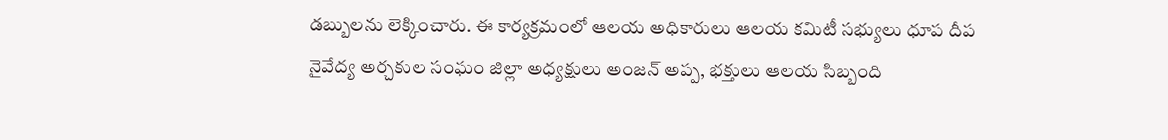డబ్బులను లెక్కించారు. ఈ కార్యక్రమంలో ఆలయ అధికారులు ఆలయ కమిటీ సభ్యులు ధూప దీప నైవేద్య అర్చకుల సంఘం జిల్లా అధ్యక్షులు అంజన్ అప్ప, భక్తులు ఆలయ సిబ్బంది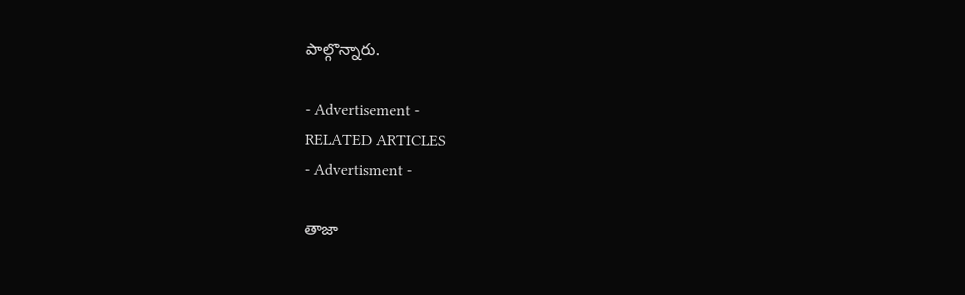పాల్గొన్నారు.

- Advertisement -
RELATED ARTICLES
- Advertisment -

తాజా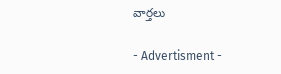వార్తలు

- Advertisment -